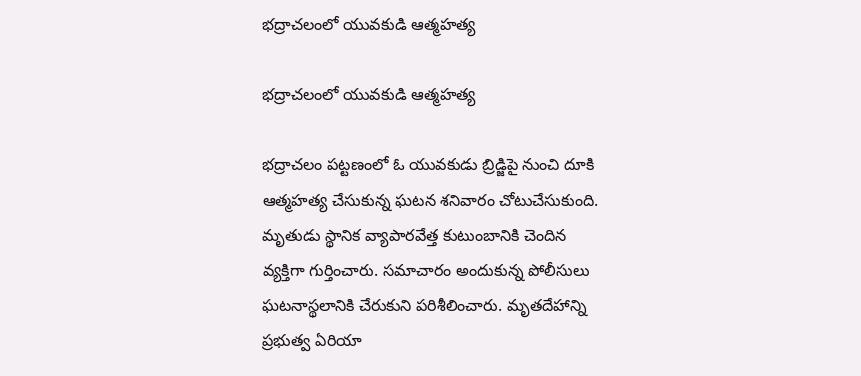భద్రాచలంలో యువకుడి ఆత్మహత్య

భద్రాచలంలో యువకుడి ఆత్మహత్య

భద్రాచలం పట్టణంలో ఓ యువకుడు బ్రిడ్జిపై నుంచి దూకి ఆత్మహత్య చేసుకున్న ఘటన శనివారం చోటుచేసుకుంది. మృతుడు స్థానిక వ్యాపారవేత్త కుటుంబానికి చెందిన వ్యక్తిగా గుర్తించారు. సమాచారం అందుకున్న పోలీసులు ఘటనాస్థలానికి చేరుకుని పరిశీలించారు. మృతదేహాన్ని ప్రభుత్వ ఏరియా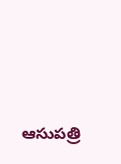ఆసుపత్రి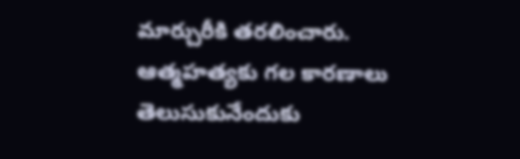మార్చురీకి తరలించారు. ఆత్మహత్యకు గల కారణాలు తెలుసుకునేందుకు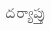దర్యాప్తు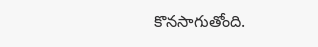కొనసాగుతోంది.